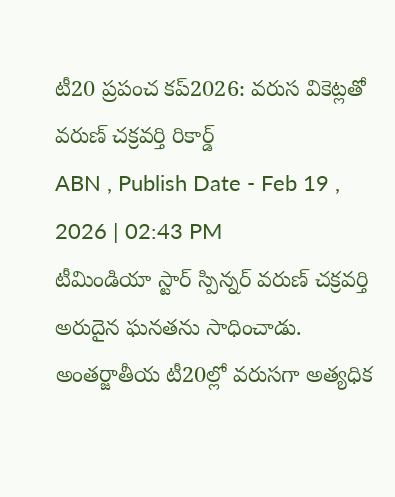టీ20 ప్రపంచ కప్2026: వరుస వికెట్లతో వరుణ్ చక్రవర్తి రికార్డ్
ABN , Publish Date - Feb 19 , 2026 | 02:43 PM
టీమిండియా స్టార్ స్పిన్నర్ వరుణ్ చక్రవర్తి అరుదైన ఘనతను సాధించాడు. అంతర్జాతీయ టీ20ల్లో వరుసగా అత్యధిక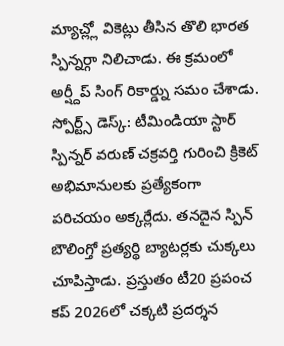మ్యాచ్ల్లో వికెట్లు తీసిన తొలి భారత స్పిన్నర్గా నిలిచాడు. ఈ క్రమంలో అర్ష్దీప్ సింగ్ రికార్డ్ను సమం చేశాడు.
స్పోర్ట్స్ డెస్క్: టీమిండియా స్టార్ స్పిన్నర్ వరుణ్ చక్రవర్తి గురించి క్రికెట్ అభిమానులకు ప్రత్యేకంగా పరిచయం అక్కర్లేదు. తనదైన స్పిన్ బౌలింగ్తో ప్రత్యర్థి బ్యాటర్లకు చుక్కలు చూపిస్తాడు. ప్రస్తుతం టీ20 ప్రపంచ కప్ 2026లో చక్కటి ప్రదర్శన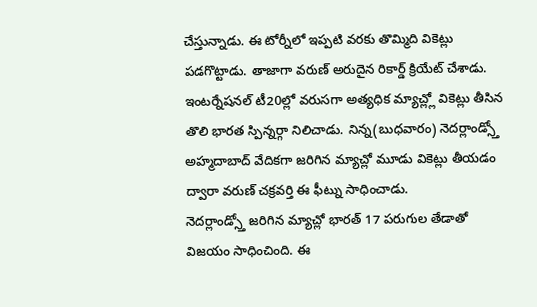చేస్తున్నాడు. ఈ టోర్నీలో ఇప్పటి వరకు తొమ్మిది వికెట్లు పడగొట్టాడు. తాజాగా వరుణ్ అరుదైన రికార్డ్ క్రియేట్ చేశాడు. ఇంటర్నేషనల్ టీ20ల్లో వరుసగా అత్యధిక మ్యాచ్ల్లో వికెట్లు తీసిన తొలి భారత స్పిన్నర్గా నిలిచాడు. నిన్న(బుధవారం) నెదర్లాండ్స్తో అహ్మదాబాద్ వేదికగా జరిగిన మ్యాచ్లో మూడు వికెట్లు తీయడం ద్వారా వరుణ్ చక్రవర్తి ఈ ఫీట్ను సాధించాడు.
నెదర్లాండ్స్తో జరిగిన మ్యాచ్లో భారత్ 17 పరుగుల తేడాతో విజయం సాధించింది. ఈ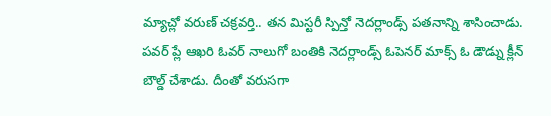మ్యాచ్లో వరుణ్ చక్రవర్తి.. తన మిస్టరీ స్పిన్తో నెదర్లాండ్స్ పతనాన్ని శాసించాడు. పవర్ ప్లే ఆఖరి ఓవర్ నాలుగో బంతికి నెదర్లాండ్స్ ఓపెనర్ మాక్స్ ఓ డౌడ్ను క్లీన్ బౌల్డ్ చేశాడు. దీంతో వరుసగా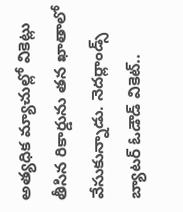అత్యధిక మ్యాచుల్లో వికెట్లు తీసిన రికార్డును తన ఖాతాలో వేసుకున్నాడు. నెదర్లాండ్స్ బ్యాటర్ ఓడౌడ్ వికెట్..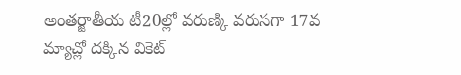అంతర్జాతీయ టీ20ల్లో వరుణ్కి వరుసగా 17వ మ్యాచ్లో దక్కిన వికెట్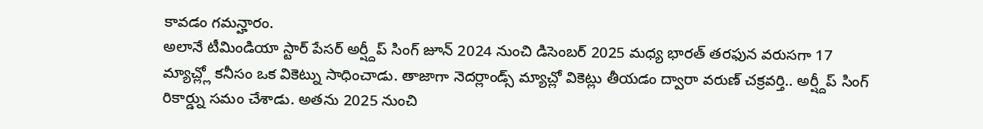కావడం గమన్హారం.
అలానే టీమిండియా స్టార్ పేసర్ అర్ష్దీప్ సింగ్ జూన్ 2024 నుంచి డిసెంబర్ 2025 మధ్య భారత్ తరఫున వరుసగా 17 మ్యాచ్ల్లో కనీసం ఒక వికెట్ను సాధించాడు. తాజాగా నెదర్లాండ్స్ మ్యాచ్లో వికెట్లు తీయడం ద్వారా వరుణ్ చక్రవర్తి.. అర్ష్దీప్ సింగ్ రికార్డ్ను సమం చేశాడు. అతను 2025 నుంచి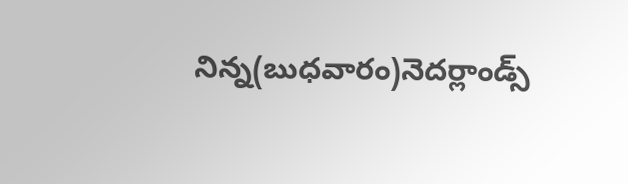నిన్న(బుధవారం)నెదర్లాండ్స్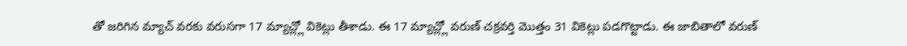తో జరిగిన మ్యాచ్ వరకు వరుసగా 17 మ్యాచ్ల్లో వికెట్లు తీశాడు. ఈ 17 మ్యాచ్ల్లో వరుణ్ చక్రవర్తి మొత్తం 31 వికెట్లు పడగొట్టాడు. ఈ జాబితాలో వరుణ్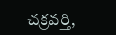చక్రవర్తి,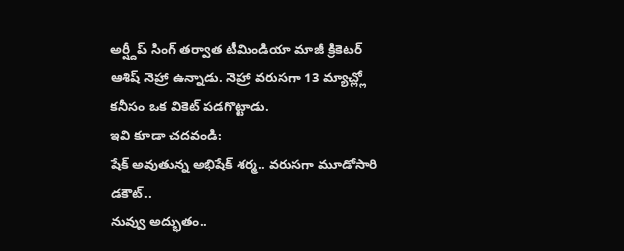అర్ష్దీప్ సింగ్ తర్వాత టీమిండియా మాజీ క్రికెటర్ ఆశిష్ నెహ్రా ఉన్నాడు. నెహ్రా వరుసగా 13 మ్యాచ్ల్లో కనీసం ఒక వికెట్ పడగొట్టాడు.
ఇవి కూడా చదవండి:
షేక్ అవుతున్న అభిషేక్ శర్మ.. వరుసగా మూడోసారి డకౌట్..
నువ్వు అద్భుతం..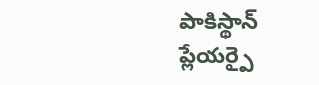పాకిస్థాన్ ప్లేయర్పై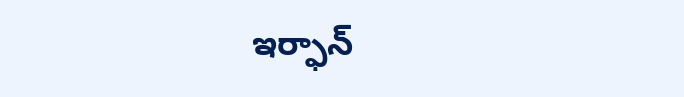ఇర్ఫాన్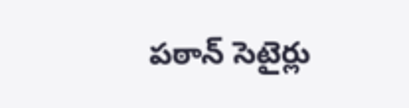పఠాన్ సెటైర్లు